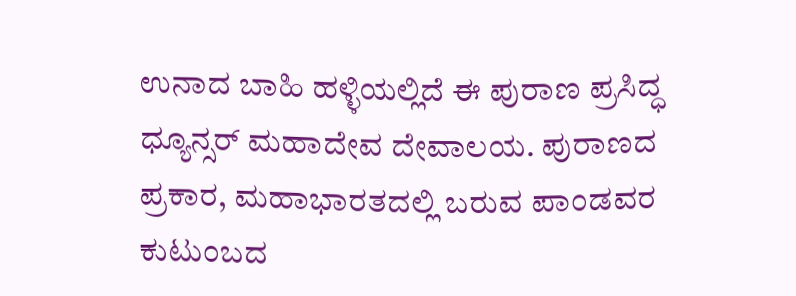ಉನಾದ ಬಾಹಿ ಹಳ್ಳಿಯಲ್ಲಿದೆ ಈ ಪುರಾಣ ಪ್ರಸಿದ್ಧ ಧ್ಯೂನ್ಸರ್ ಮಹಾದೇವ ದೇವಾಲಯ. ಪುರಾಣದ ಪ್ರಕಾರ, ಮಹಾಭಾರತದಲ್ಲಿ ಬರುವ ಪಾಂಡವರ ಕುಟುಂಬದ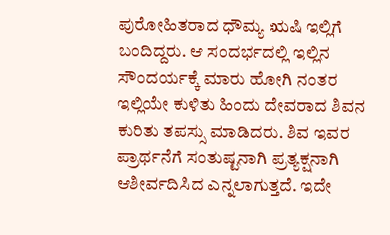ಪುರೋಹಿತರಾದ ಧೌಮ್ಯ ಋಷಿ ಇಲ್ಲಿಗೆ ಬಂದಿದ್ದರು. ಆ ಸಂದರ್ಭದಲ್ಲಿ ಇಲ್ಲಿನ ಸೌಂದರ್ಯಕ್ಕೆ ಮಾರು ಹೋಗಿ ನಂತರ ಇಲ್ಲಿಯೇ ಕುಳಿತು ಹಿಂದು ದೇವರಾದ ಶಿವನ ಕುರಿತು ತಪಸ್ಸು ಮಾಡಿದರು. ಶಿವ ಇವರ ಪ್ರಾರ್ಥನೆಗೆ ಸಂತುಷ್ಟನಾಗಿ ಪ್ರತ್ಯಕ್ಷನಾಗಿ ಆಶೀರ್ವದಿಸಿದ ಎನ್ನಲಾಗುತ್ತದೆ. ಇದೇ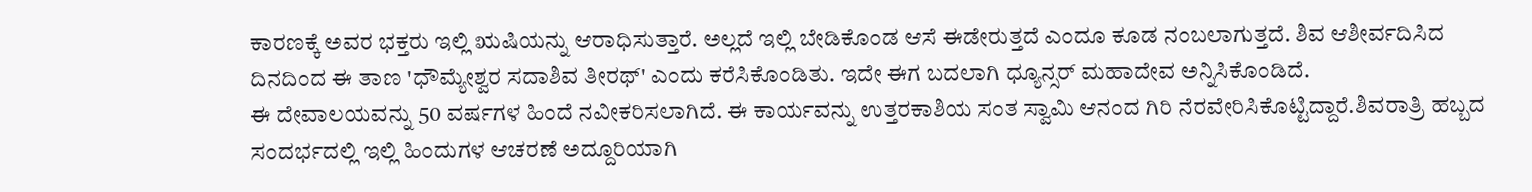ಕಾರಣಕ್ಕೆ ಅವರ ಭಕ್ತರು ಇಲ್ಲಿ ಋಷಿಯನ್ನು ಆರಾಧಿಸುತ್ತಾರೆ. ಅಲ್ಲದೆ ಇಲ್ಲಿ ಬೇಡಿಕೊಂಡ ಆಸೆ ಈಡೇರುತ್ತದೆ ಎಂದೂ ಕೂಡ ನಂಬಲಾಗುತ್ತದೆ. ಶಿವ ಆಶೀರ್ವದಿಸಿದ ದಿನದಿಂದ ಈ ತಾಣ 'ಧೌಮ್ಯೇಶ್ವರ ಸದಾಶಿವ ತೀರಥ್' ಎಂದು ಕರೆಸಿಕೊಂಡಿತು. ಇದೇ ಈಗ ಬದಲಾಗಿ ಧ್ಯೂನ್ಸರ್ ಮಹಾದೇವ ಅನ್ನಿಸಿಕೊಂಡಿದೆ.
ಈ ದೇವಾಲಯವನ್ನು 50 ವರ್ಷಗಳ ಹಿಂದೆ ನವೀಕರಿಸಲಾಗಿದೆ. ಈ ಕಾರ್ಯವನ್ನು ಉತ್ತರಕಾಶಿಯ ಸಂತ ಸ್ವಾಮಿ ಆನಂದ ಗಿರಿ ನೆರವೇರಿಸಿಕೊಟ್ಟಿದ್ದಾರೆ.ಶಿವರಾತ್ರಿ ಹಬ್ಬದ ಸಂದರ್ಭದಲ್ಲಿ ಇಲ್ಲಿ ಹಿಂದುಗಳ ಆಚರಣೆ ಅದ್ದೂರಿಯಾಗಿ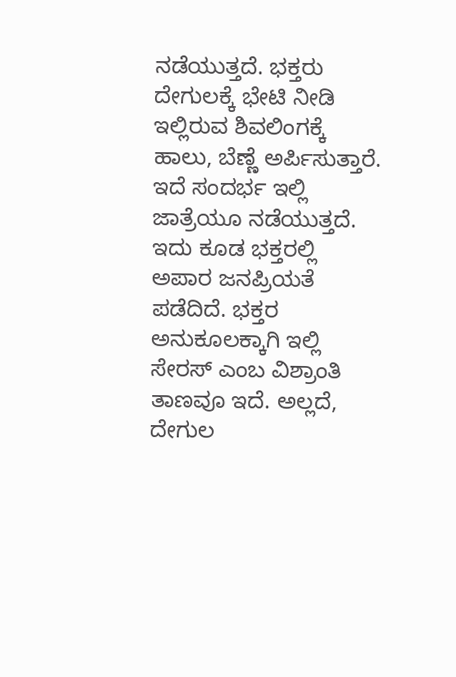ನಡೆಯುತ್ತದೆ. ಭಕ್ತರು ದೇಗುಲಕ್ಕೆ ಭೇಟಿ ನೀಡಿ ಇಲ್ಲಿರುವ ಶಿವಲಿಂಗಕ್ಕೆ ಹಾಲು, ಬೆಣ್ಣೆ ಅರ್ಪಿಸುತ್ತಾರೆ. ಇದೆ ಸಂದರ್ಭ ಇಲ್ಲಿ ಜಾತ್ರೆಯೂ ನಡೆಯುತ್ತದೆ. ಇದು ಕೂಡ ಭಕ್ತರಲ್ಲಿ ಅಪಾರ ಜನಪ್ರಿಯತೆ ಪಡೆದಿದೆ. ಭಕ್ತರ ಅನುಕೂಲಕ್ಕಾಗಿ ಇಲ್ಲಿ ಸೇರಸ್ ಎಂಬ ವಿಶ್ರಾಂತಿ ತಾಣವೂ ಇದೆ. ಅಲ್ಲದೆ, ದೇಗುಲ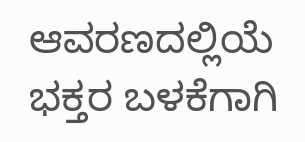ಆವರಣದಲ್ಲಿಯೆ ಭಕ್ತರ ಬಳಕೆಗಾಗಿ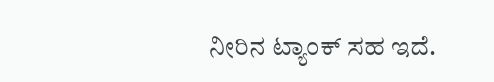ನೀರಿನ ಟ್ಯಾಂಕ್ ಸಹ ಇದೆ.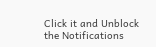Click it and Unblock the Notifications